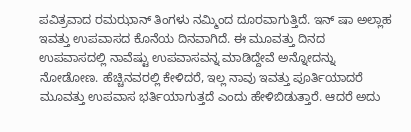ಪವಿತ್ರವಾದ ರಮಝಾನ್ ತಿಂಗಳು ನಮ್ಮಿಂದ ದೂರವಾಗುತ್ತಿದೆ. ಇನ್ ಷಾ ಅಲ್ಲಾಹ ಇವತ್ತು ಉಪವಾಸದ ಕೊನೆಯ ದಿನವಾಗಿದೆ. ಈ ಮೂವತ್ತು ದಿನದ ಉಪವಾಸದಲ್ಲಿ ನಾವೆಷ್ಟು ಉಪವಾಸವನ್ನ ಮಾಡಿದ್ದೇವೆ ಅನ್ನೋದನ್ನು ನೋಡೋಣ. ಹೆಚ್ಚಿನವರಲ್ಲಿ ಕೇಳಿದರೆ, ಇಲ್ಲ ನಾವು ಇವತ್ತು ಪೂರ್ತಿಯಾದರೆ ಮೂವತ್ತು ಉಪವಾಸ ಭರ್ತಿಯಾಗುತ್ತದೆ ಎಂದು ಹೇಳಿಬಿಡುತ್ತಾರೆ. ಆದರೆ ಅದು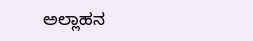ಅಲ್ಲಾಹನ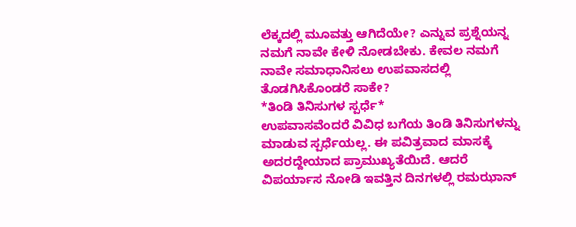ಲೆಕ್ಕದಲ್ಲಿ ಮೂವತ್ತು ಆಗಿದೆಯೇ? ಎನ್ನುವ ಪ್ರಶ್ನೆಯನ್ನ ನಮಗೆ ನಾವೇ ಕೇಳಿ ನೋಡಬೇಕು. ಕೇವಲ ನಮಗೆ ನಾವೇ ಸಮಾಧಾನಿಸಲು ಉಪವಾಸದಲ್ಲಿ ತೊಡಗಿಸಿಕೊಂಡರೆ ಸಾಕೇ?
*ತಿಂಡಿ ತಿನಿಸುಗಳ ಸ್ಪರ್ಧೆ*
ಉಪವಾಸವೆಂದರೆ ವಿವಿಧ ಬಗೆಯ ತಿಂಡಿ ತಿನಿಸುಗಳನ್ನು ಮಾಡುವ ಸ್ಪರ್ಧೆಯಲ್ಲ. ಈ ಪವಿತ್ರವಾದ ಮಾಸಕ್ಕೆ ಅದರದ್ದೇಯಾದ ಪ್ರಾಮುಖ್ಯತೆಯಿದೆ. ಆದರೆ ವಿಪರ್ಯಾಸ ನೋಡಿ ಇವತ್ತಿನ ದಿನಗಳಲ್ಲಿ ರಮಝಾನ್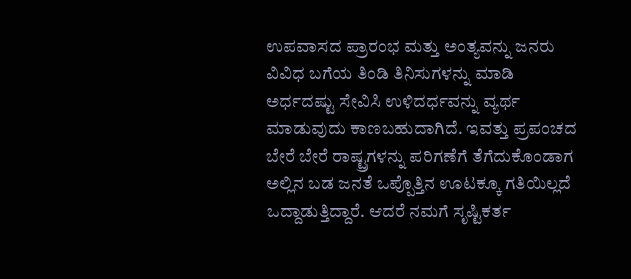ಉಪವಾಸದ ಪ್ರಾರಂಭ ಮತ್ತು ಅಂತ್ಯವನ್ನು ಜನರು ವಿವಿಧ ಬಗೆಯ ತಿಂಡಿ ತಿನಿಸುಗಳನ್ನು ಮಾಡಿ ಅರ್ಧದಷ್ಟು ಸೇವಿಸಿ ಉಳಿದರ್ಧವನ್ನು ವ್ಯರ್ಥ ಮಾಡುವುದು ಕಾಣಬಹುದಾಗಿದೆ. ಇವತ್ತು ಪ್ರಪಂಚದ ಬೇರೆ ಬೇರೆ ರಾಷ್ಟ್ರಗಳನ್ನು ಪರಿಗಣೆಗೆ ತೆಗೆದುಕೊಂಡಾಗ ಅಲ್ಲಿನ ಬಡ ಜನತೆ ಒಪ್ಪೊತ್ತಿನ ಊಟಕ್ಕೂ ಗತಿಯಿಲ್ಲದೆ ಒದ್ದಾಡುತ್ತಿದ್ದಾರೆ. ಆದರೆ ನಮಗೆ ಸೃಷ್ಟಿಕರ್ತ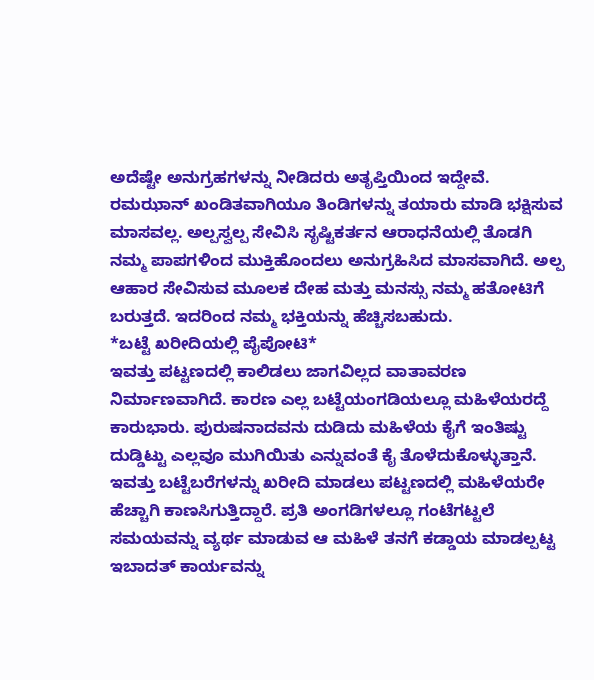ಅದೆಷ್ಟೇ ಅನುಗ್ರಹಗಳನ್ನು ನೀಡಿದರು ಅತೃಪ್ತಿಯಿಂದ ಇದ್ದೇವೆ. ರಮಝಾನ್ ಖಂಡಿತವಾಗಿಯೂ ತಿಂಡಿಗಳನ್ನು ತಯಾರು ಮಾಡಿ ಭಕ್ಷಿಸುವ ಮಾಸವಲ್ಲ. ಅಲ್ಪಸ್ವಲ್ಪ ಸೇವಿಸಿ ಸೃಷ್ಟಿಕರ್ತನ ಆರಾಧನೆಯಲ್ಲಿ ತೊಡಗಿ ನಮ್ಮ ಪಾಪಗಳಿಂದ ಮುಕ್ತಿಹೊಂದಲು ಅನುಗ್ರಹಿಸಿದ ಮಾಸವಾಗಿದೆ. ಅಲ್ಪ ಆಹಾರ ಸೇವಿಸುವ ಮೂಲಕ ದೇಹ ಮತ್ತು ಮನಸ್ಸು ನಮ್ಮ ಹತೋಟಿಗೆ ಬರುತ್ತದೆ. ಇದರಿಂದ ನಮ್ಮ ಭಕ್ತಿಯನ್ನು ಹೆಚ್ಚಿಸಬಹುದು.
*ಬಟ್ಟೆ ಖರೀದಿಯಲ್ಲಿ ಪೈಪೋಟಿ*
ಇವತ್ತು ಪಟ್ಟಣದಲ್ಲಿ ಕಾಲಿಡಲು ಜಾಗವಿಲ್ಲದ ವಾತಾವರಣ ನಿರ್ಮಾಣವಾಗಿದೆ. ಕಾರಣ ಎಲ್ಲ ಬಟ್ಟೆಯಂಗಡಿಯಲ್ಲೂ ಮಹಿಳೆಯರದ್ದೆ ಕಾರುಭಾರು. ಪುರುಷನಾದವನು ದುಡಿದು ಮಹಿಳೆಯ ಕೈಗೆ ಇಂತಿಷ್ಟು ದುಡ್ಡಿಟ್ಟು ಎಲ್ಲವೂ ಮುಗಿಯಿತು ಎನ್ನುವಂತೆ ಕೈ ತೊಳೆದುಕೊಳ್ಳುತ್ತಾನೆ. ಇವತ್ತು ಬಟ್ಟೆಬರೆಗಳನ್ನು ಖರೀದಿ ಮಾಡಲು ಪಟ್ಟಣದಲ್ಲಿ ಮಹಿಳೆಯರೇ ಹೆಚ್ಚಾಗಿ ಕಾಣಸಿಗುತ್ತಿದ್ದಾರೆ. ಪ್ರತಿ ಅಂಗಡಿಗಳಲ್ಲೂ ಗಂಟೆಗಟ್ಟಲೆ ಸಮಯವನ್ನು ವ್ಯರ್ಥ ಮಾಡುವ ಆ ಮಹಿಳೆ ತನಗೆ ಕಡ್ಡಾಯ ಮಾಡಲ್ಪಟ್ಟ ಇಬಾದತ್ ಕಾರ್ಯವನ್ನು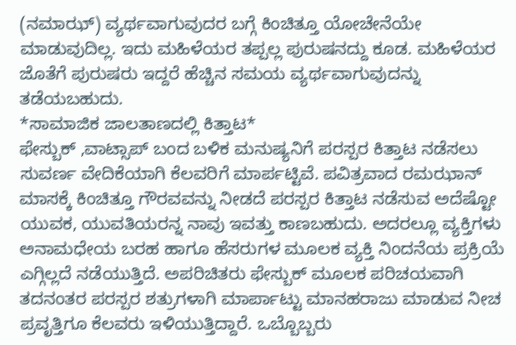(ನಮಾಝ್) ವ್ಯರ್ಥವಾಗುವುದರ ಬಗ್ಗೆ ಕಿಂಚಿತ್ತೂ ಯೋಚೇನೆಯೇ ಮಾಡುವುದಿಲ್ಲ. ಇದು ಮಹಿಳೆಯರ ತಪ್ಪಲ್ಲ ಪುರುಷನದ್ದು ಕೂಡ. ಮಹಿಳೆಯರ ಜೊತೆಗೆ ಪುರುಷರು ಇದ್ದರೆ ಹೆಚ್ಚಿನ ಸಮಯ ವ್ಯರ್ಥವಾಗುವುದನ್ನು ತಡೆಯಬಹುದು.
*ಸಾಮಾಜಿಕ ಜಾಲತಾಣದಲ್ಲಿ ಕಿತ್ತಾಟ*
ಫೇಸ್ಬುಕ್ ,ವಾಟ್ಸಾಪ್ ಬಂದ ಬಳಿಕ ಮನುಷ್ಯನಿಗೆ ಪರಸ್ಪರ ಕಿತ್ತಾಟ ನಡೆಸಲು ಸುವರ್ಣ ವೇದಿಕೆಯಾಗಿ ಕೆಲವರಿಗೆ ಮಾರ್ಪಟ್ಟಿವೆ. ಪವಿತ್ರವಾದ ರಮಝಾನ್ ಮಾಸಕ್ಕೆ ಕಿಂಚಿತ್ತೂ ಗೌರವವನ್ನು ನೀಡದೆ ಪರಸ್ಪರ ಕಿತ್ತಾಟ ನಡೆಸುವ ಅದೆಷ್ಟೋ ಯುವಕ, ಯುವತಿಯರನ್ನ ನಾವು ಇವತ್ತು ಕಾಣಬಹುದು. ಅದರಲ್ಲೂ ವ್ಯಕ್ತಿಗಳು ಅನಾಮಧೇಯ ಬರಹ ಹಾಗೂ ಹೆಸರುಗಳ ಮೂಲಕ ವ್ಯಕ್ತಿ ನಿಂದನೆಯ ಪ್ರಕ್ರಿಯೆ ಎಗ್ಗಿಲ್ಲದೆ ನಡೆಯುತ್ತಿದೆ. ಅಪರಿಚಿತರು ಫೇಸ್ಬುಕ್ ಮೂಲಕ ಪರಿಚಯವಾಗಿ ತದನಂತರ ಪರಸ್ಪರ ಶತ್ರುಗಳಾಗಿ ಮಾರ್ಪಾಟ್ಟು ಮಾನಹರಾಜು ಮಾಡುವ ನೀಚ ಪ್ರವೃತ್ತಿಗೂ ಕೆಲವರು ಇಳಿಯುತ್ತಿದ್ದಾರೆ. ಒಬ್ಬೊಬ್ಬರು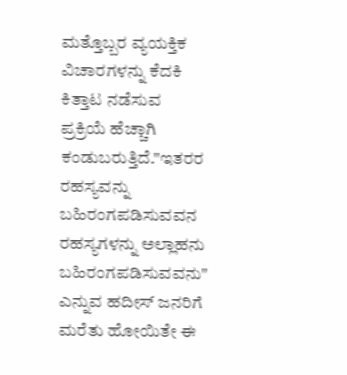ಮತ್ತೊಬ್ಬರ ವ್ಯಯಕ್ತಿಕ ವಿಚಾರಗಳನ್ನು ಕೆದಕಿ ಕಿತ್ತಾಟ ನಡೆಸುವ ಪ್ರಕ್ರಿಯೆ ಹೆಚ್ಚಾಗಿ ಕಂಡುಬರುತ್ತಿದೆ."ಇತರರ ರಹಸ್ಯವನ್ನು ಬಹಿರಂಗಪಡಿಸುವವನ ರಹಸ್ಯಗಳನ್ನು ಅಲ್ಲಾಹನು ಬಹಿರಂಗಪಡಿಸುವವನು" ಎನ್ನುವ ಹದೀಸ್ ಜನರಿಗೆ ಮರೆತು ಹೋಯಿತೇ ಈ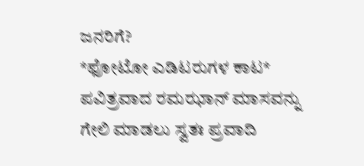ಜನರಿಗೆ?
*ಫೋಟೋ ಎಡಿಟರುಗಳ ಕಾಟ*
ಪವಿತ್ರವಾದ ರಮಝಾನ್ ಮಾಸವನ್ನು ಗೇಲಿ ಮಾಡಲು ಸ್ವತಃ ಪ್ರವಾದಿ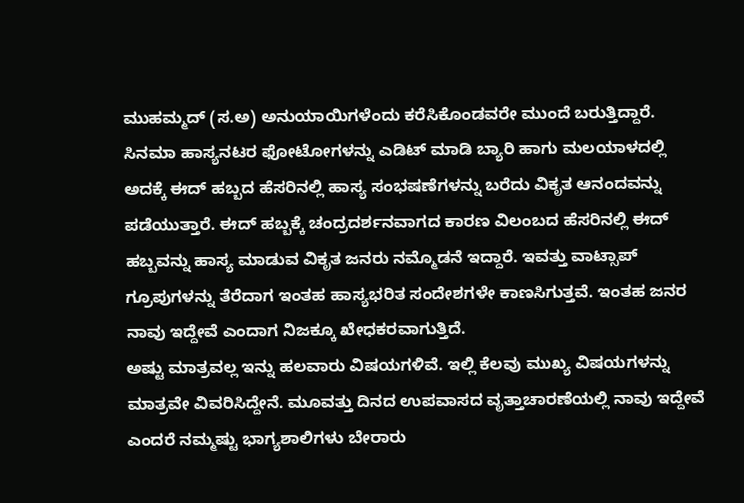ಮುಹಮ್ಮದ್ (ಸ.ಅ) ಅನುಯಾಯಿಗಳೆಂದು ಕರೆಸಿಕೊಂಡವರೇ ಮುಂದೆ ಬರುತ್ತಿದ್ದಾರೆ. ಸಿನಮಾ ಹಾಸ್ಯನಟರ ಫೋಟೋಗಳನ್ನು ಎಡಿಟ್ ಮಾಡಿ ಬ್ಯಾರಿ ಹಾಗು ಮಲಯಾಳದಲ್ಲಿ ಅದಕ್ಕೆ ಈದ್ ಹಬ್ಬದ ಹೆಸರಿನಲ್ಲಿ ಹಾಸ್ಯ ಸಂಭಷಣೆಗಳನ್ನು ಬರೆದು ವಿಕೃತ ಆನಂದವನ್ನು ಪಡೆಯುತ್ತಾರೆ. ಈದ್ ಹಬ್ಬಕ್ಕೆ ಚಂದ್ರದರ್ಶನವಾಗದ ಕಾರಣ ವಿಲಂಬದ ಹೆಸರಿನಲ್ಲಿ ಈದ್ ಹಬ್ಬವನ್ನು ಹಾಸ್ಯ ಮಾಡುವ ವಿಕೃತ ಜನರು ನಮ್ಮೊಡನೆ ಇದ್ದಾರೆ. ಇವತ್ತು ವಾಟ್ಸಾಪ್ ಗ್ರೂಪುಗಳನ್ನು ತೆರೆದಾಗ ಇಂತಹ ಹಾಸ್ಯಭರಿತ ಸಂದೇಶಗಳೇ ಕಾಣಸಿಗುತ್ತವೆ. ಇಂತಹ ಜನರ ನಾವು ಇದ್ದೇವೆ ಎಂದಾಗ ನಿಜಕ್ಕೂ ಖೇಧಕರವಾಗುತ್ತಿದೆ.
ಅಷ್ಟು ಮಾತ್ರವಲ್ಲ ಇನ್ನು ಹಲವಾರು ವಿಷಯಗಳಿವೆ. ಇಲ್ಲಿ ಕೆಲವು ಮುಖ್ಯ ವಿಷಯಗಳನ್ನು ಮಾತ್ರವೇ ವಿವರಿಸಿದ್ದೇನೆ. ಮೂವತ್ತು ದಿನದ ಉಪವಾಸದ ವೃತ್ತಾಚಾರಣೆಯಲ್ಲಿ ನಾವು ಇದ್ದೇವೆ ಎಂದರೆ ನಮ್ಮಷ್ಟು ಭಾಗ್ಯಶಾಲಿಗಳು ಬೇರಾರು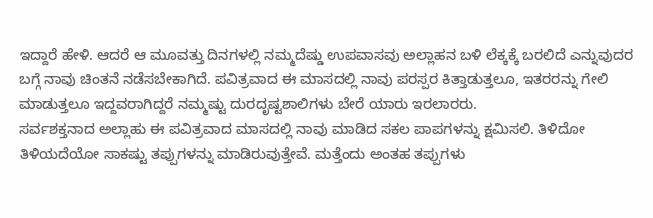ಇದ್ದಾರೆ ಹೇಳಿ. ಆದರೆ ಆ ಮೂವತ್ತು ದಿನಗಳಲ್ಲಿ ನಮ್ಮದೆಷ್ಡು ಉಪವಾಸವು ಅಲ್ಲಾಹನ ಬಳಿ ಲೆಕ್ಕಕ್ಕೆ ಬರಲಿದೆ ಎನ್ನುವುದರ ಬಗ್ಗೆ ನಾವು ಚಿಂತನೆ ನಡೆಸಬೇಕಾಗಿದೆ. ಪವಿತ್ರವಾದ ಈ ಮಾಸದಲ್ಲಿ ನಾವು ಪರಸ್ಪರ ಕಿತ್ತಾಡುತ್ತಲೂ, ಇತರರನ್ನು ಗೇಲಿ ಮಾಡುತ್ತಲೂ ಇದ್ದವರಾಗಿದ್ದರೆ ನಮ್ಮಷ್ಟು ದುರದೃಷ್ಟಶಾಲಿಗಳು ಬೇರೆ ಯಾರು ಇರಲಾರರು.
ಸರ್ವಶಕ್ತನಾದ ಅಲ್ಲಾಹು ಈ ಪವಿತ್ರವಾದ ಮಾಸದಲ್ಲಿ ನಾವು ಮಾಡಿದ ಸಕಲ ಪಾಪಗಳನ್ನು ಕ್ಷಮಿಸಲಿ. ತಿಳಿದೋ ತಿಳಿಯದೆಯೋ ಸಾಕಷ್ಟು ತಪ್ಪುಗಳನ್ನು ಮಾಡಿರುವುತ್ತೇವೆ. ಮತ್ತೆಂದು ಅಂತಹ ತಪ್ಪುಗಳು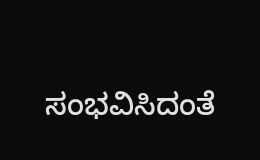ಸಂಭವಿಸಿದಂತೆ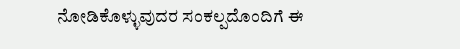ನೋಡಿಕೊಳ್ಳುವುದರ ಸಂಕಲ್ಪದೊಂದಿಗೆ ಈ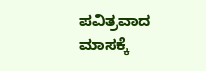ಪವಿತ್ರವಾದ ಮಾಸಕ್ಕೆ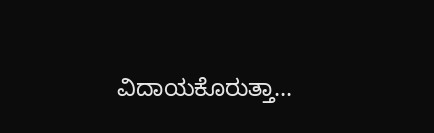ವಿದಾಯಕೊರುತ್ತಾ...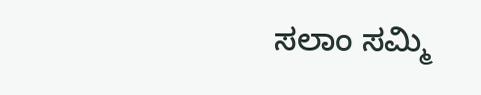ಸಲಾಂ ಸಮ್ಮಿ